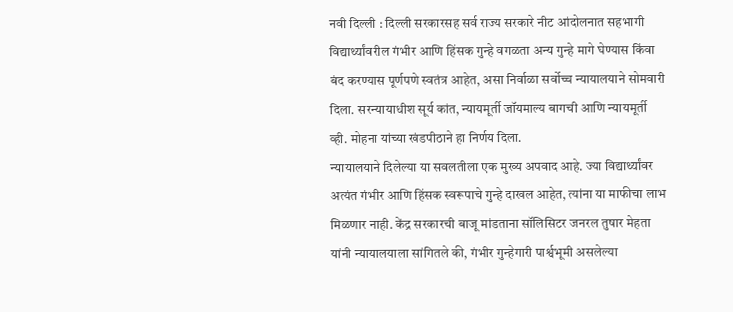नवी दिल्ली : दिल्ली सरकारसह सर्व राज्य सरकारे नीट आंदोलनात सहभागी विद्यार्थ्यांवरील गंभीर आणि हिंसक गुन्हे वगळता अन्य गुन्हे मागे घेण्यास किंवा बंद करण्यास पूर्णपणे स्वतंत्र आहेत, असा निर्वाळा सर्वोच्च न्यायालयाने सोमवारी दिला. सरन्यायाधीश सूर्य कांत, न्यायमूर्ती जॉयमाल्य बागची आणि न्यायमूर्ती व्ही. मोहना यांच्या खंडपीठाने हा निर्णय दिला.
न्यायालयाने दिलेल्या या सवलतीला एक मुख्य अपवाद आहे. ज्या विद्यार्थ्यांवर अत्यंत गंभीर आणि हिंसक स्वरूपाचे गुन्हे दाखल आहेत, त्यांना या माफीचा लाभ मिळणार नाही. केंद्र सरकारची बाजू मांडताना सॉलिसिटर जनरल तुषार मेहता यांनी न्यायालयाला सांगितले की, गंभीर गुन्हेगारी पार्श्वभूमी असलेल्या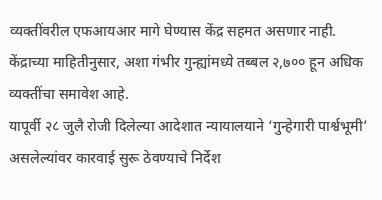व्यक्तींवरील एफआयआर मागे घेण्यास केंद्र सहमत असणार नाही. केंद्राच्या माहितीनुसार, अशा गंभीर गुन्ह्यांमध्ये तब्बल २,७०० हून अधिक व्यक्तींचा समावेश आहे.
यापूर्वी २८ जुलै रोजी दिलेल्या आदेशात न्यायालयाने ‘गुन्हेगारी पार्श्वभूमी’ असलेल्यांवर कारवाई सुरू ठेवण्याचे निर्देश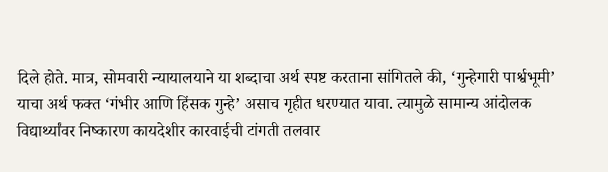दिले होते. मात्र, सोमवारी न्यायालयाने या शब्दाचा अर्थ स्पष्ट करताना सांगितले की, ‘गुन्हेगारी पार्श्वभूमी’ याचा अर्थ फक्त ‘गंभीर आणि हिंसक गुन्हे’ असाच गृहीत धरण्यात यावा. त्यामुळे सामान्य आंदोलक विद्यार्थ्यांवर निष्कारण कायदेशीर कारवाईची टांगती तलवार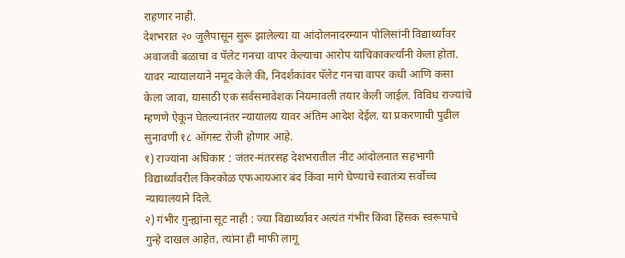राहणार नाही.
देशभरात २० जुलैपासून सुरू झालेल्या या आंदोलनादरम्यान पोलिसांनी विद्यार्थ्यांवर अवाजवी बळाचा व पॅलेट गनचा वापर केल्याचा आरोप याचिकाकर्त्यांनी केला होता. यावर न्यायालयाने नमूद केले की, निदर्शकांवर पॅलेट गनचा वापर कधी आणि कसा केला जावा, यासाठी एक सर्वसमावेशक नियमावली तयार केली जाईल. विविध राज्यांचे म्हणणे ऐकून घेतल्यानंतर न्यायालय यावर अंतिम आदेश देईल. या प्रकरणाची पुढील सुनावणी १८ ऑगस्ट रोजी होणार आहे.
१) राज्यांना अधिकार : जंतर-मंतरसह देशभरातील नीट आंदोलनात सहभागी विद्यार्थ्यांवरील किरकोळ एफआयआर बंद किंवा मागे घेण्याचे स्वातंत्र्य सर्वोच्च न्यायालयाने दिले.
२) गंभीर गुन्ह्यांना सूट नाही : ज्या विद्यार्थ्यांवर अत्यंत गंभीर किंवा हिंसक स्वरूपाचे गुन्हे दाखल आहेत, त्यांना ही माफी लागू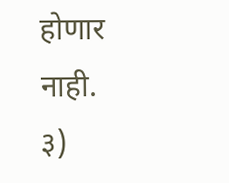होणार नाही.
३)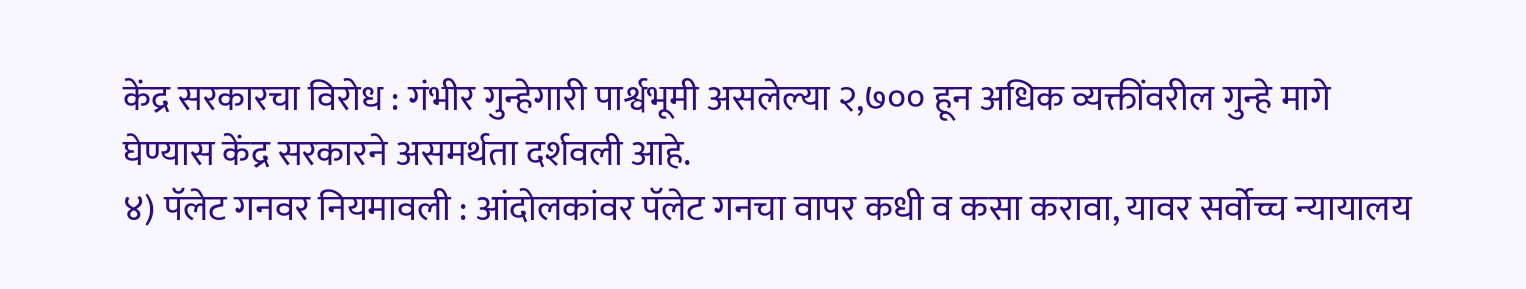केंद्र सरकारचा विरोध : गंभीर गुन्हेगारी पार्श्वभूमी असलेल्या २,७०० हून अधिक व्यक्तींवरील गुन्हे मागे घेण्यास केंद्र सरकारने असमर्थता दर्शवली आहे.
४) पॅलेट गनवर नियमावली : आंदोलकांवर पॅलेट गनचा वापर कधी व कसा करावा, यावर सर्वोच्च न्यायालय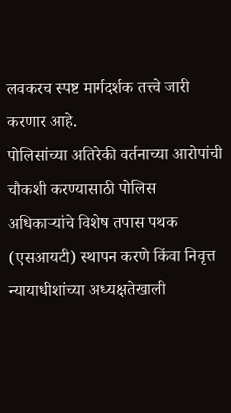लवकरच स्पष्ट मार्गदर्शक तत्त्वे जारी करणार आहे.
पोलिसांच्या अतिरेकी वर्तनाच्या आरोपांची चौकशी करण्यासाठी पोलिस अधिकाऱ्यांचे विशेष तपास पथक (एसआयटी) स्थापन करणे किंवा निवृत्त न्यायाधीशांच्या अध्यक्षतेखाली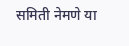समिती नेमणे या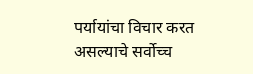पर्यायांचा विचार करत असल्याचे सर्वोच्च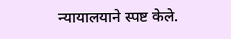न्यायालयाने स्पष्ट केले.